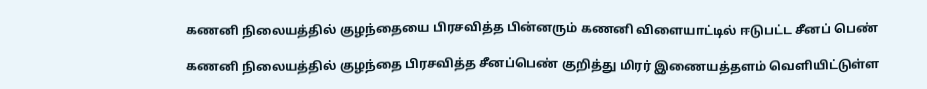கணனி நிலையத்தில் குழந்தையை பிரசவித்த பின்னரும் கணனி விளையாட்டில் ஈடுபட்ட சீனப் பெண்

கணனி நிலையத்தில் குழந்தை பிரசவித்த சீனப்பெண் குறித்து மிரர் இணையத்தளம் வெளியிட்டுள்ள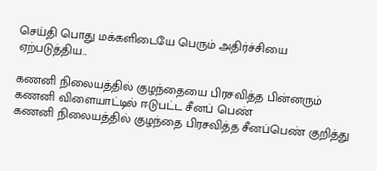செய்தி பொது மக்களிடையே பெரும் அதிர்ச்சியை ஏற்படுத்திய...

கணனி நிலையத்தில் குழந்தையை பிரசவித்த பின்னரும் கணனி விளையாட்டில் ஈடுபட்ட சீனப் பெண்
கணனி நிலையத்தில் குழந்தை பிரசவித்த சீனப்பெண் குறித்து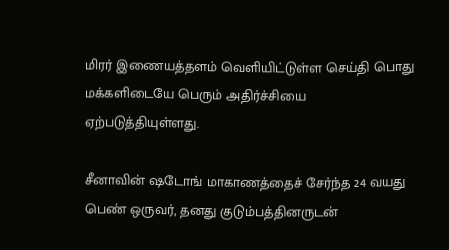மிரர் இணையத்தளம் வெளியிட்டுள்ள செய்தி பொது மக்களிடையே பெரும் அதிர்ச்சியை ஏற்படுத்தியுள்ளது.

சீனாவின் ஷடோங் மாகாணத்தைச் சேர்ந்த 24 வயது பெண் ஒருவர், தனது குடும்பத்தினருடன்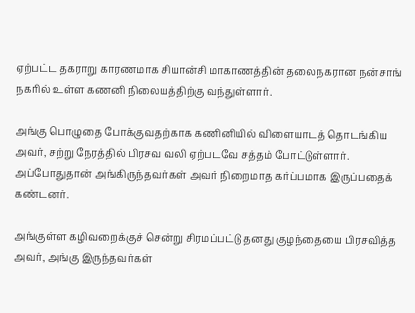ஏற்பட்ட தகராறு காரணமாக சியான்சி மாகாணத்தின் தலைநகரான நன்சாங் நகரில் உள்ள கணனி நிலையத்திற்கு வந்துள்ளார்.

அங்கு பொழுதை போக்குவதற்காக கணினியில் விளையாடத் தொடங்கிய அவர், சற்று நேரத்தில் பிரசவ வலி ஏற்படவே சத்தம் போட்டுள்ளார். அப்போதுதான் அங்கிருந்தவர்கள் அவர் நிறைமாத கர்ப்பமாக இருப்பதைக் கண்டனர்.

அங்குள்ள கழிவறைக்குச் சென்று சிரமப்பட்டு தனது குழந்தையை பிரசவித்த அவர், அங்கு இருந்தவர்கள்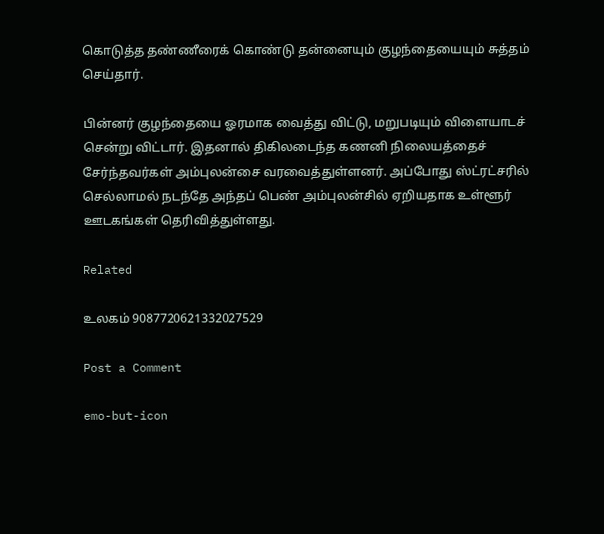கொடுத்த தண்ணீரைக் கொண்டு தன்னையும் குழந்தையையும் சுத்தம் செய்தார்.

பின்னர் குழந்தையை ஓரமாக வைத்து விட்டு, மறுபடியும் விளையாடச் சென்று விட்டார். இதனால் திகிலடைந்த கணனி நிலையத்தைச் சேர்ந்தவர்கள் அம்புலன்சை வரவைத்துள்ளனர். அப்போது ஸ்ட்ரட்சரில் செல்லாமல் நடந்தே அந்தப் பெண் அம்புலன்சில் ஏறியதாக உள்ளூர் ஊடகங்கள் தெரிவித்துள்ளது.

Related

உலகம் 9087720621332027529

Post a Comment

emo-but-icon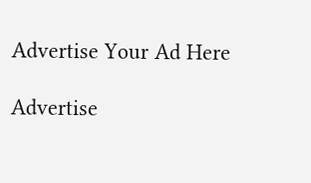Advertise Your Ad Here

Advertise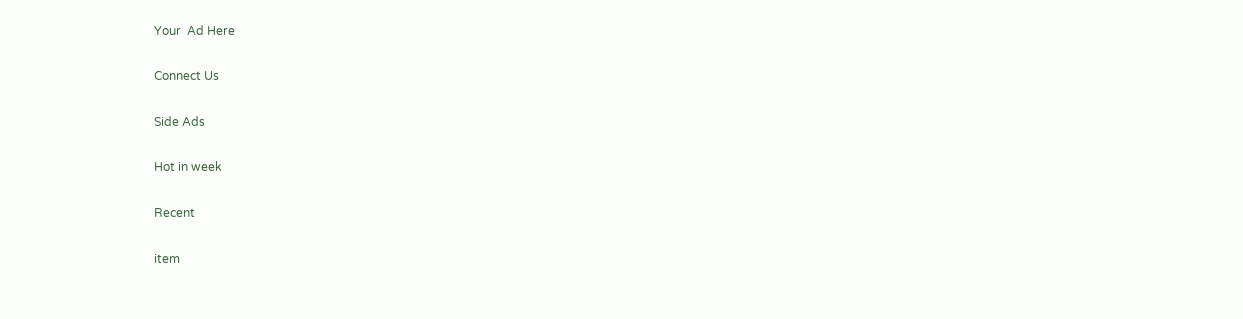Your  Ad Here

Connect Us

Side Ads

Hot in week

Recent

item